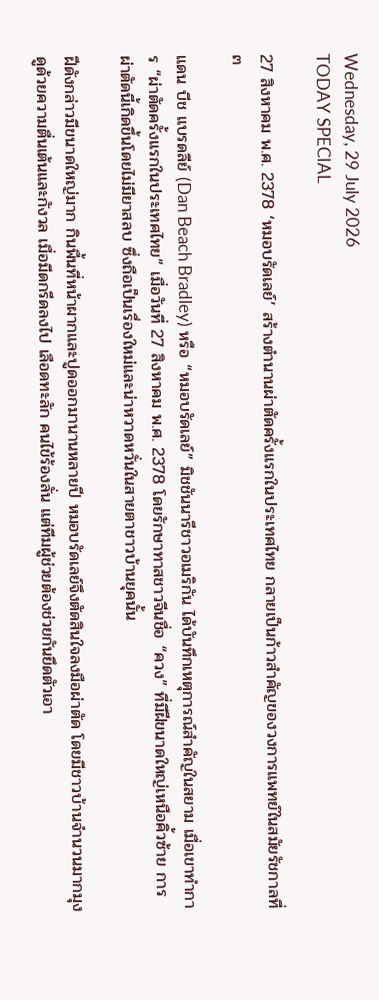Wednesday, 29 July 2026
TODAY SPECIAL

27 สิงหาคม พ.ศ. 2378 ‘หมอบรัดเลย์’ สร้างตำนานผ่าตัดครั้งแรกในประเทศไทย กลายเป็นก้าวสำคัญของวงการแพทย์ในสมัยรัชกาลที่ ๓

แดน บีช แบรดลีย์ (Dan Beach Bradley) หรือ “หมอบรัดเลย์” มิชชันนารีชาวอเมริกัน ได้บันทึกเหตุการณ์สำคัญในสยาม เมื่อเขาทำการ “ผ่าตัดครั้งแรกในประเทศไทย” เมื่อวันที่ 27 สิงหาคม พ.ศ. 2378 โดยรักษาทาสชาวจีนชื่อ “ควง” ที่มีฝีขนาดใหญ่เหนือคิ้วซ้าย การผ่าตัดนี้เกิดขึ้นโดยไม่มียาสลบ ซึ่งถือเป็นเรื่องใหม่และน่าหวาดหวั่นในสายตาชาวบ้านยุคนั้น

ฝีดังกล่าวมีขนาดใหญ่มาก กินพื้นที่หน้าผากและปูดออกมานานหลายปี หมอบรัดเลย์จึงตัดสินใจลงมือผ่าตัด โดยมีชาวบ้านจำนวนมากมุงดูด้วยความตื่นเต้นและกังวล เมื่อมีดกรีดลงไป เลือดทะลัก คนไข้ร้องลั่น แต่ทีมผู้ช่วยต้องช่วยกันยึดตัวเอา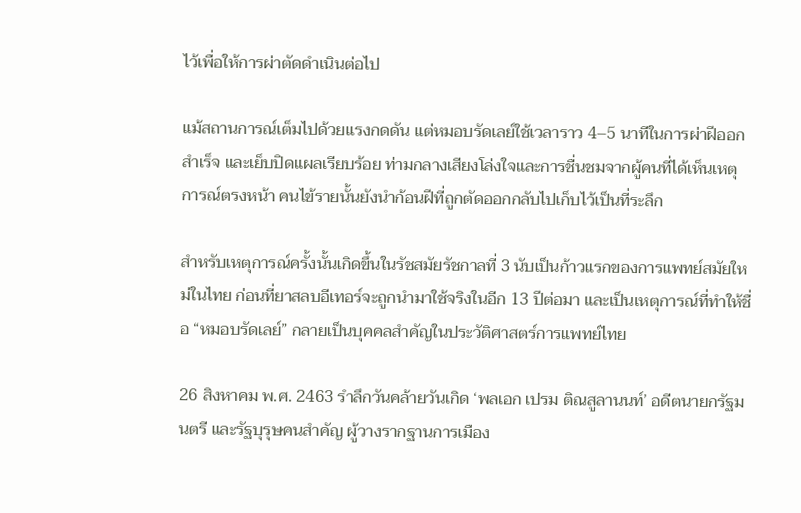ไว้เพื่อให้การผ่าตัดดำเนินต่อไป

แม้สถานการณ์เต็มไปด้วยแรงกดดัน แต่หมอบรัดเลย์ใช้เวลาราว 4–5 นาทีในการผ่าฝีออกสำเร็จ และเย็บปิดแผลเรียบร้อย ท่ามกลางเสียงโล่งใจและการชื่นชมจากผู้คนที่ได้เห็นเหตุการณ์ตรงหน้า คนไข้รายนั้นยังนำก้อนฝีที่ถูกตัดออกกลับไปเก็บไว้เป็นที่ระลึก

สำหรับเหตุการณ์ครั้งนั้นเกิดขึ้นในรัชสมัยรัชกาลที่ 3 นับเป็นก้าวแรกของการแพทย์สมัยใหม่ในไทย ก่อนที่ยาสลบอีเทอร์จะถูกนำมาใช้จริงในอีก 13 ปีต่อมา และเป็นเหตุการณ์ที่ทำให้ชื่อ “หมอบรัดเลย์” กลายเป็นบุคคลสำคัญในประวัติศาสตร์การแพทย์ไทย

26 สิงหาคม พ.ศ. 2463 รำลึกวันคล้ายวันเกิด ‘พลเอก เปรม ติณสูลานนท์’ อดีตนายกรัฐมนตรี และรัฐบุรุษคนสำคัญ ผู้วางรากฐานการเมือง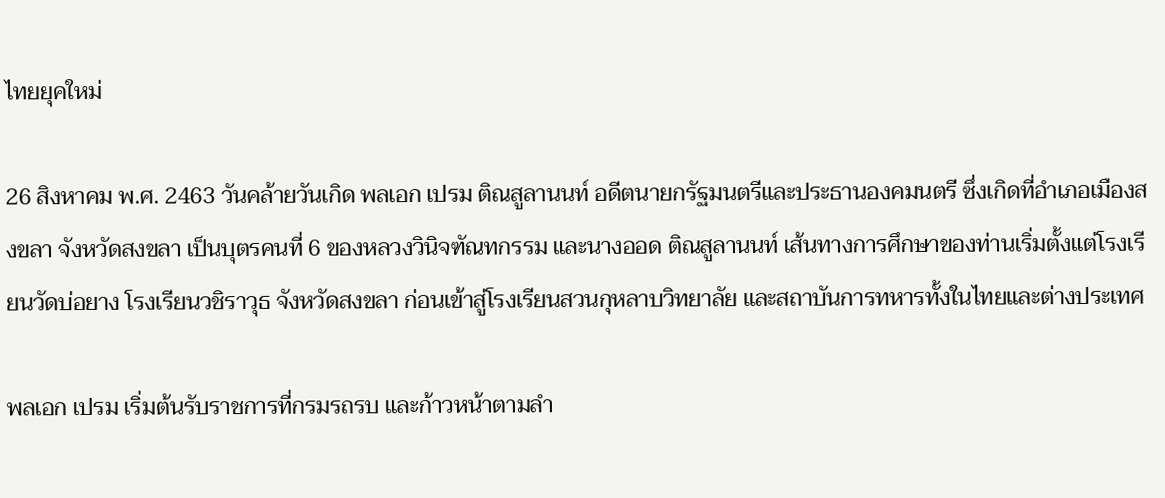ไทยยุคใหม่

26 สิงหาคม พ.ศ. 2463 วันคล้ายวันเกิด พลเอก เปรม ติณสูลานนท์ อดีตนายกรัฐมนตรีและประธานองคมนตรี ซึ่งเกิดที่อำเภอเมืองสงขลา จังหวัดสงขลา เป็นบุตรคนที่ 6 ของหลวงวินิจฑัณทกรรม และนางออด ติณสูลานนท์ เส้นทางการศึกษาของท่านเริ่มตั้งแต่โรงเรียนวัดบ่อยาง โรงเรียนวชิราวุธ จังหวัดสงขลา ก่อนเข้าสู่โรงเรียนสวนกุหลาบวิทยาลัย และสถาบันการทหารทั้งในไทยและต่างประเทศ

พลเอก เปรม เริ่มต้นรับราชการที่กรมรถรบ และก้าวหน้าตามลำ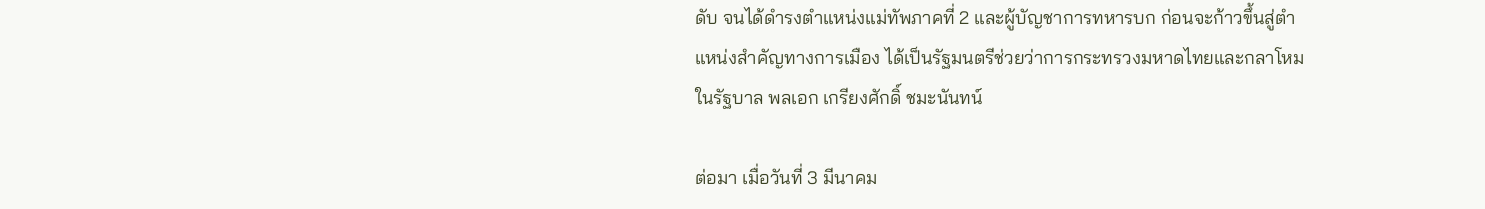ดับ จนได้ดำรงตำแหน่งแม่ทัพภาคที่ 2 และผู้บัญชาการทหารบก ก่อนจะก้าวขึ้นสู่ตำแหน่งสำคัญทางการเมือง ได้เป็นรัฐมนตรีช่วยว่าการกระทรวงมหาดไทยและกลาโหมในรัฐบาล พลเอก เกรียงศักดิ์ ชมะนันทน์

ต่อมา เมื่อวันที่ 3 มีนาคม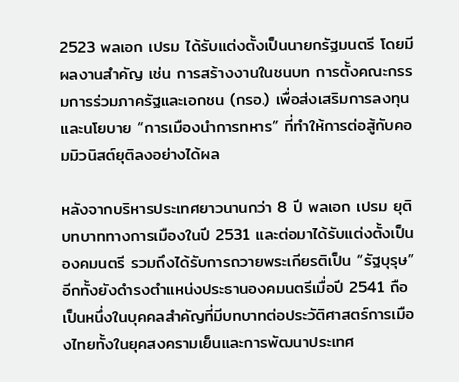2523 พลเอก เปรม ได้รับแต่งตั้งเป็นนายกรัฐมนตรี โดยมีผลงานสำคัญ เช่น การสร้างงานในชนบท การตั้งคณะกรรมการร่วมภาครัฐและเอกชน (กรอ.) เพื่อส่งเสริมการลงทุน และนโยบาย “การเมืองนำการทหาร” ที่ทำให้การต่อสู้กับคอมมิวนิสต์ยุติลงอย่างได้ผล

หลังจากบริหารประเทศยาวนานกว่า 8 ปี พลเอก เปรม ยุติบทบาททางการเมืองในปี 2531 และต่อมาได้รับแต่งตั้งเป็นองคมนตรี รวมถึงได้รับการถวายพระเกียรติเป็น “รัฐบุรุษ” อีกทั้งยังดำรงตำแหน่งประธานองคมนตรีเมื่อปี 2541 ถือเป็นหนึ่งในบุคคลสำคัญที่มีบทบาทต่อประวัติศาสตร์การเมืองไทยทั้งในยุคสงครามเย็นและการพัฒนาประเทศ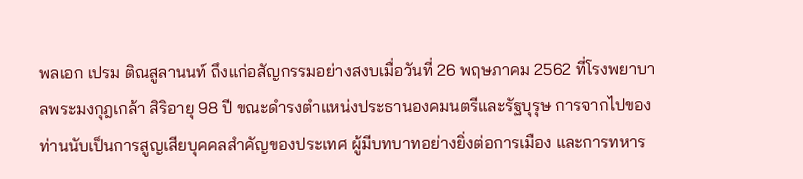พลเอก เปรม ติณสูลานนท์ ถึงแก่อสัญกรรมอย่างสงบเมื่อวันที่ 26 พฤษภาคม 2562 ที่โรงพยาบาลพระมงกุฎเกล้า สิริอายุ 98 ปี ขณะดำรงตำแหน่งประธานองคมนตรีและรัฐบุรุษ การจากไปของท่านนับเป็นการสูญเสียบุคคลสำคัญของประเทศ ผู้มีบทบาทอย่างยิ่งต่อการเมือง และการทหาร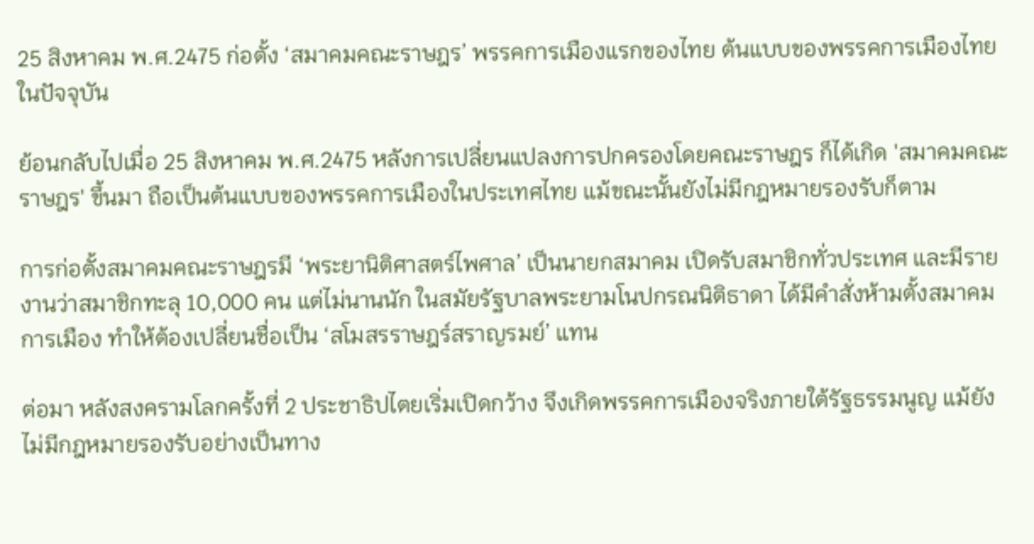25 สิงหาคม พ.ศ.2475 ก่อตั้ง ‘สมาคมคณะราษฎร’ พรรคการเมืองแรกของไทย ต้นแบบของพรรคการเมืองไทยในปัจจุบัน

ย้อนกลับไปเมื่อ 25 สิงหาคม พ.ศ.2475 หลังการเปลี่ยนแปลงการปกครองโดยคณะราษฎร ก็ได้เกิด 'สมาคมคณะราษฎร' ขึ้นมา ถือเป็นต้นแบบของพรรคการเมืองในประเทศไทย แม้ขณะนั้นยังไม่มีกฎหมายรองรับก็ตาม

การก่อตั้งสมาคมคณะราษฎรมี ‘พระยานิติศาสตร์ไพศาล’ เป็นนายกสมาคม เปิดรับสมาชิกทั่วประเทศ และมีรายงานว่าสมาชิกทะลุ 10,000 คน แต่ไม่นานนัก ในสมัยรัฐบาลพระยามโนปกรณนิติธาดา ได้มีคำสั่งห้ามตั้งสมาคมการเมือง ทำให้ต้องเปลี่ยนชื่อเป็น ‘สโมสรราษฎร์สราญรมย์’ แทน

ต่อมา หลังสงครามโลกครั้งที่ 2 ประชาธิปไตยเริ่มเปิดกว้าง จึงเกิดพรรคการเมืองจริงภายใต้รัฐธรรมนูญ แม้ยังไม่มีกฎหมายรองรับอย่างเป็นทาง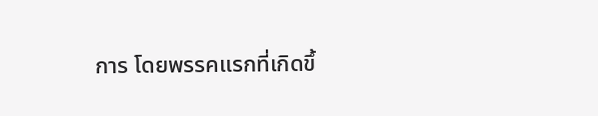การ โดยพรรคแรกที่เกิดขึ้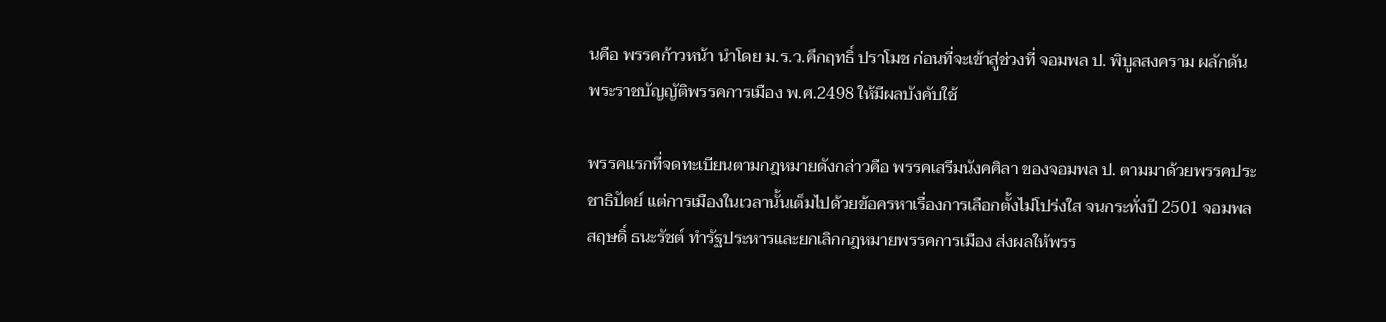นคือ พรรคก้าวหน้า นำโดย ม.ร.ว.คึกฤทธิ์ ปราโมช ก่อนที่จะเข้าสู่ช่วงที่ จอมพล ป. พิบูลสงคราม ผลักดัน พระราชบัญญัติพรรคการเมือง พ.ศ.2498 ให้มีผลบังคับใช้

พรรคแรกที่จดทะเบียนตามกฎหมายดังกล่าวคือ พรรคเสรีมนังคศิลา ของจอมพล ป. ตามมาด้วยพรรคประชาธิปัตย์ แต่การเมืองในเวลานั้นเต็มไปด้วยข้อครหาเรื่องการเลือกตั้งไม่โปร่งใส จนกระทั่งปี 2501 จอมพลสฤษดิ์ ธนะรัชต์ ทำรัฐประหารและยกเลิกกฎหมายพรรคการเมือง ส่งผลให้พรร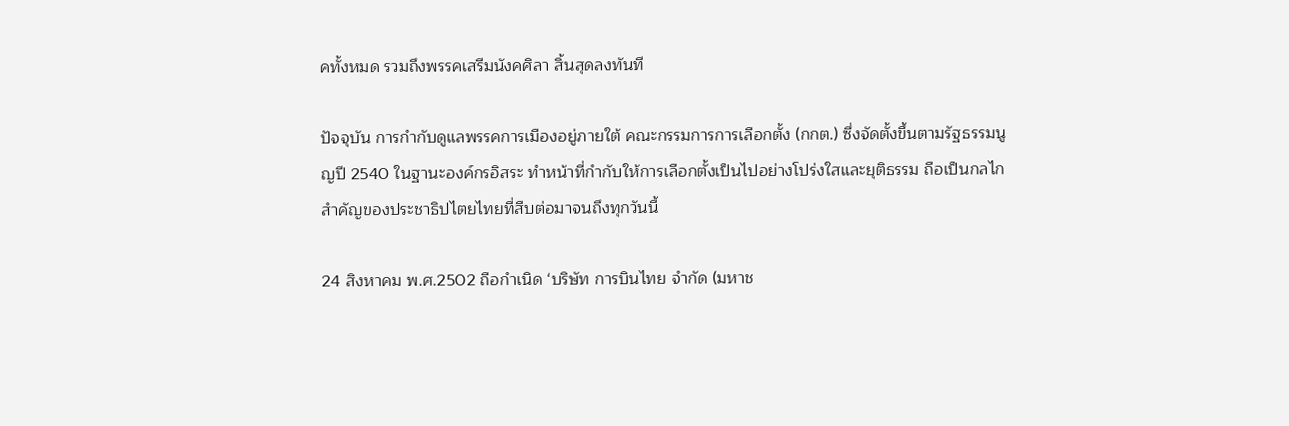คทั้งหมด รวมถึงพรรคเสรีมนังคศิลา สิ้นสุดลงทันที

ปัจจุบัน การกำกับดูแลพรรคการเมืองอยู่ภายใต้ คณะกรรมการการเลือกตั้ง (กกต.) ซึ่งจัดตั้งขึ้นตามรัฐธรรมนูญปี 2540 ในฐานะองค์กรอิสระ ทำหน้าที่กำกับให้การเลือกตั้งเป็นไปอย่างโปร่งใสและยุติธรรม ถือเป็นกลไกสำคัญของประชาธิปไตยไทยที่สืบต่อมาจนถึงทุกวันนี้

24 สิงหาคม พ.ศ.2502 ถือกำเนิด ‘บริษัท การบินไทย จำกัด (มหาช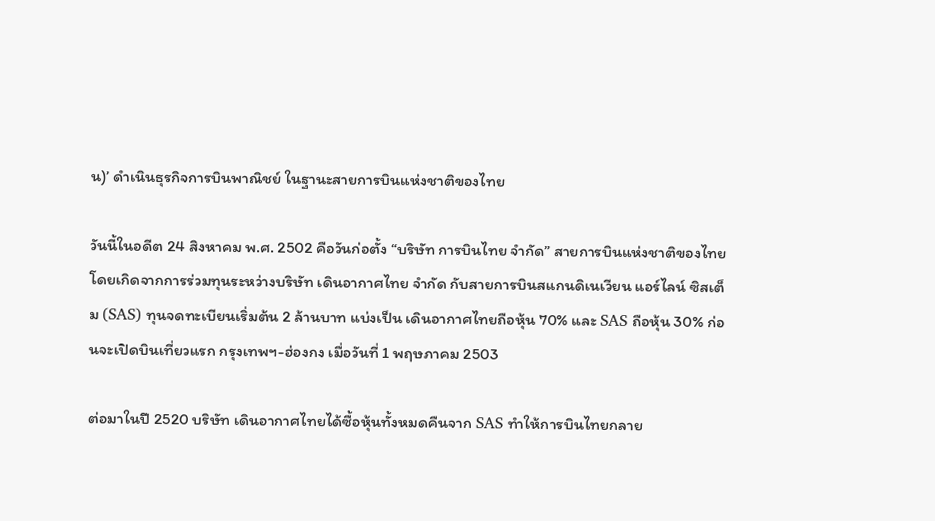น)’ ดำเนินธุรกิจการบินพาณิชย์ ในฐานะสายการบินแห่งชาติของไทย

วันนี้ในอดีต 24 สิงหาคม พ.ศ. 2502 คือวันก่อตั้ง “บริษัท การบินไทย จำกัด” สายการบินแห่งชาติของไทย โดยเกิดจากการร่วมทุนระหว่างบริษัท เดินอากาศไทย จำกัด กับสายการบินสแกนดิเนเวียน แอร์ไลน์ ซิสเต็ม (SAS) ทุนจดทะเบียนเริ่มต้น 2 ล้านบาท แบ่งเป็น เดินอากาศไทยถือหุ้น 70% และ SAS ถือหุ้น 30% ก่อนจะเปิดบินเที่ยวแรก กรุงเทพฯ-ฮ่องกง เมื่อวันที่ 1 พฤษภาคม 2503

ต่อมาในปี 2520 บริษัท เดินอากาศไทยได้ซื้อหุ้นทั้งหมดคืนจาก SAS ทำให้การบินไทยกลาย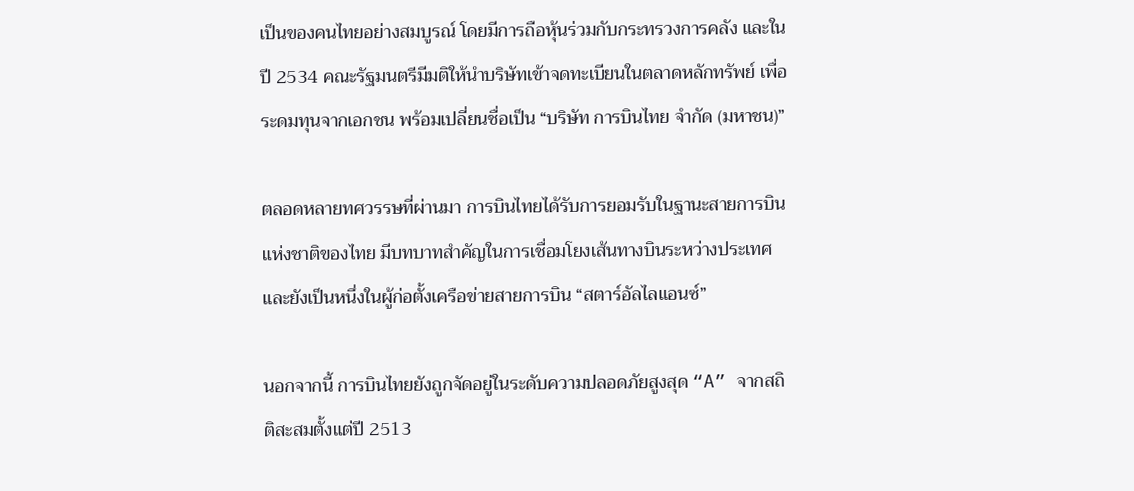เป็นของคนไทยอย่างสมบูรณ์ โดยมีการถือหุ้นร่วมกับกระทรวงการคลัง และในปี 2534 คณะรัฐมนตรีมีมติให้นำบริษัทเข้าจดทะเบียนในตลาดหลักทรัพย์ เพื่อระดมทุนจากเอกชน พร้อมเปลี่ยนชื่อเป็น “บริษัท การบินไทย จำกัด (มหาชน)”

ตลอดหลายทศวรรษที่ผ่านมา การบินไทยได้รับการยอมรับในฐานะสายการบินแห่งชาติของไทย มีบทบาทสำคัญในการเชื่อมโยงเส้นทางบินระหว่างประเทศ และยังเป็นหนึ่งในผู้ก่อตั้งเครือข่ายสายการบิน “สตาร์อัลไลแอนซ์”

นอกจากนี้ การบินไทยยังถูกจัดอยู่ในระดับความปลอดภัยสูงสุด “A” จากสถิติสะสมตั้งแต่ปี 2513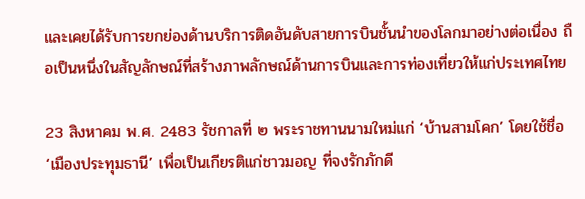และเคยได้รับการยกย่องด้านบริการติดอันดับสายการบินชั้นนำของโลกมาอย่างต่อเนื่อง ถือเป็นหนึ่งในสัญลักษณ์ที่สร้างภาพลักษณ์ด้านการบินและการท่องเที่ยวให้แก่ประเทศไทย

23 สิงหาคม พ.ศ. 2483 รัชกาลที่ ๒ พระราชทานนามใหม่แก่ ‘บ้านสามโคก’ โดยใช้ชื่อ ‘เมืองประทุมธานี’ เพื่อเป็นเกียรติแก่ชาวมอญ ที่จงรักภักดี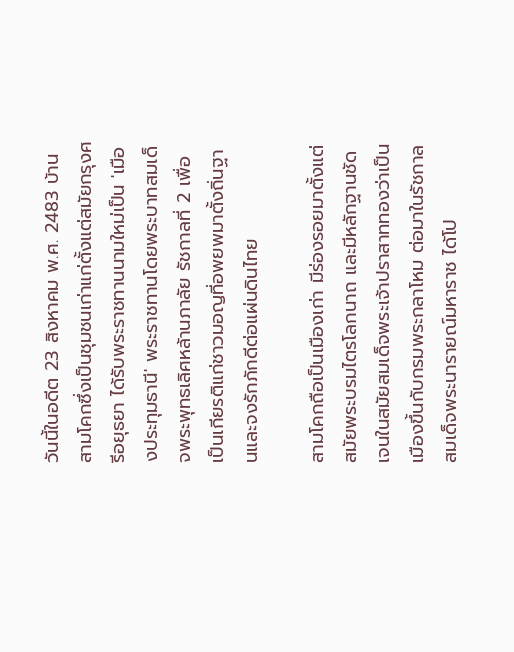วันนี้ในอดีต 23 สิงหาคม พ.ศ. 2483 บ้านสามโคกซึ่งเป็นชุมชนเก่าแก่ตั้งแต่สมัยกรุงศรีอยุธยา ได้รับพระราชทานนามใหม่เป็น 'เมืองประทุมธานี' พระราชทานโดยพระบาทสมเด็จพระพุทธเลิศหล้านภาลัย รัชกาลที่ 2 เพื่อเป็นเกียรติแก่ชาวมอญที่อพยพมาตั้งถิ่นฐานและจงรักภักดีต่อแผ่นดินไทย

สามโคกถือเป็นเมืองเก่า มีร่องรอยมาตั้งแต่สมัยพระบรมไตรโลกนาถ และมีหลักฐานชัดเจนในสมัยสมเด็จพระเจ้าปราสาททองว่าเป็นเมืองขึ้นกับกรมพระกลาโหม ต่อมาในรัชกาลสมเด็จพระนารายณ์มหาราช ได้โป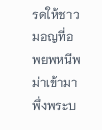รดให้ชาวมอญที่อพยพหนีพม่าเข้ามาพึ่งพระบ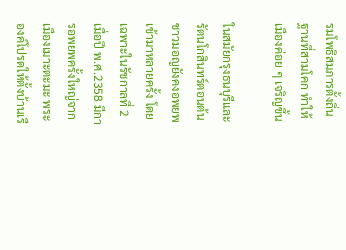รมโพธิสมภารตั้งถิ่นฐานที่สามโคก ทำให้เมืองค่อย ๆ เจริญขึ้น

ในสมัยกรุงธนบุรีและรัตนโกสินทร์ตอนต้น ชาวมอญยังคงอพยพเข้ามาหลายครั้ง โดยเฉพาะในรัชกาลที่ 2 เมื่อปี พ.ศ.2358 มีการอพยพครั้งใหญ่จากเมืองเมาะตะมะ พระองค์โปรดให้ตั้งบ้านเรื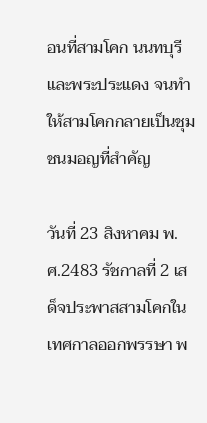อนที่สามโคก นนทบุรี และพระประแดง จนทำให้สามโคกกลายเป็นชุมชนมอญที่สำคัญ

วันที่ 23 สิงหาคม พ.ศ.2483 รัชกาลที่ 2 เสด็จประพาสสามโคกในเทศกาลออกพรรษา พ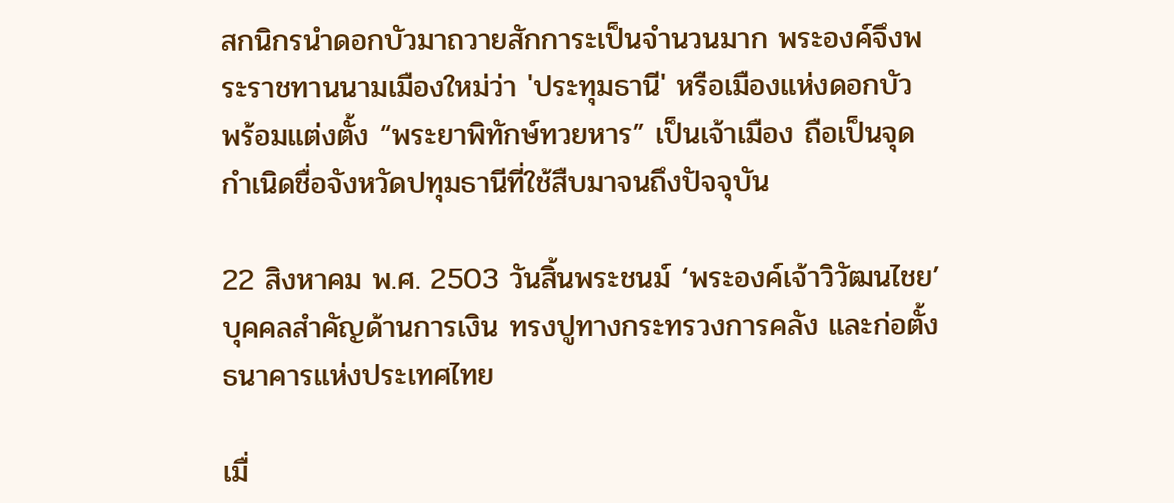สกนิกรนำดอกบัวมาถวายสักการะเป็นจำนวนมาก พระองค์จึงพระราชทานนามเมืองใหม่ว่า 'ประทุมธานี' หรือเมืองแห่งดอกบัว พร้อมแต่งตั้ง “พระยาพิทักษ์ทวยหาร” เป็นเจ้าเมือง ถือเป็นจุดกำเนิดชื่อจังหวัดปทุมธานีที่ใช้สืบมาจนถึงปัจจุบัน

22 สิงหาคม พ.ศ. 2503 วันสิ้นพระชนม์ ‘พระองค์เจ้าวิวัฒนไชย’ บุคคลสำคัญด้านการเงิน ทรงปูทางกระทรวงการคลัง และก่อตั้งธนาคารแห่งประเทศไทย

เมื่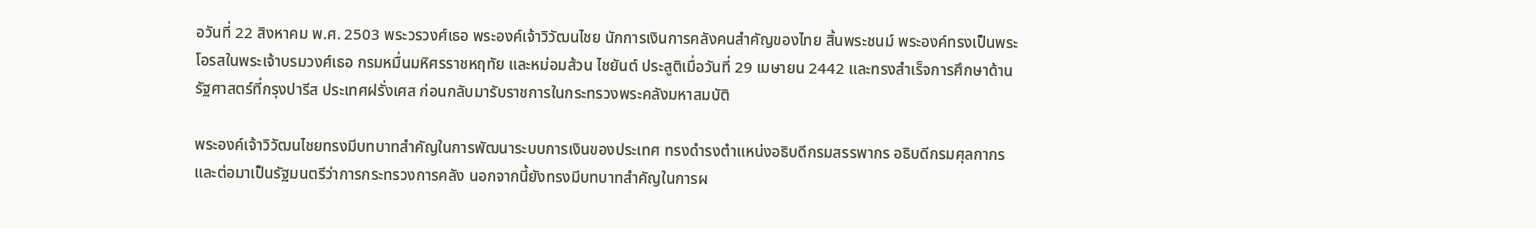อวันที่ 22 สิงหาคม พ.ศ. 2503 พระวรวงศ์เธอ พระองค์เจ้าวิวัฒนไชย นักการเงินการคลังคนสำคัญของไทย สิ้นพระชนม์ พระองค์ทรงเป็นพระโอรสในพระเจ้าบรมวงศ์เธอ กรมหมื่นมหิศรราชหฤทัย และหม่อมส้วน ไชยันต์ ประสูติเมื่อวันที่ 29 เมษายน 2442 และทรงสำเร็จการศึกษาด้านรัฐศาสตร์ที่กรุงปารีส ประเทศฝรั่งเศส ก่อนกลับมารับราชการในกระทรวงพระคลังมหาสมบัติ

พระองค์เจ้าวิวัฒนไชยทรงมีบทบาทสำคัญในการพัฒนาระบบการเงินของประเทศ ทรงดำรงตำแหน่งอธิบดีกรมสรรพากร อธิบดีกรมศุลกากร และต่อมาเป็นรัฐมนตรีว่าการกระทรวงการคลัง นอกจากนี้ยังทรงมีบทบาทสำคัญในการผ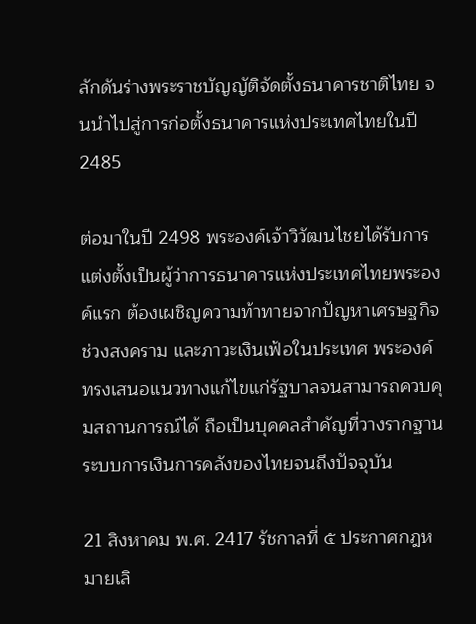ลักดันร่างพระราชบัญญัติจัดตั้งธนาคารชาติไทย จนนำไปสู่การก่อตั้งธนาคารแห่งประเทศไทยในปี 2485

ต่อมาในปี 2498 พระองค์เจ้าวิวัฒนไชยได้รับการแต่งตั้งเป็นผู้ว่าการธนาคารแห่งประเทศไทยพระองค์แรก ต้องเผชิญความท้าทายจากปัญหาเศรษฐกิจช่วงสงคราม และภาวะเงินเฟ้อในประเทศ พระองค์ทรงเสนอแนวทางแก้ไขแก่รัฐบาลจนสามารถควบคุมสถานการณ์ได้ ถือเป็นบุคคลสำคัญที่วางรากฐานระบบการเงินการคลังของไทยจนถึงปัจจุบัน

21 สิงหาคม พ.ศ. 2417 รัชกาลที่ ๕ ประกาศกฎหมายเลิ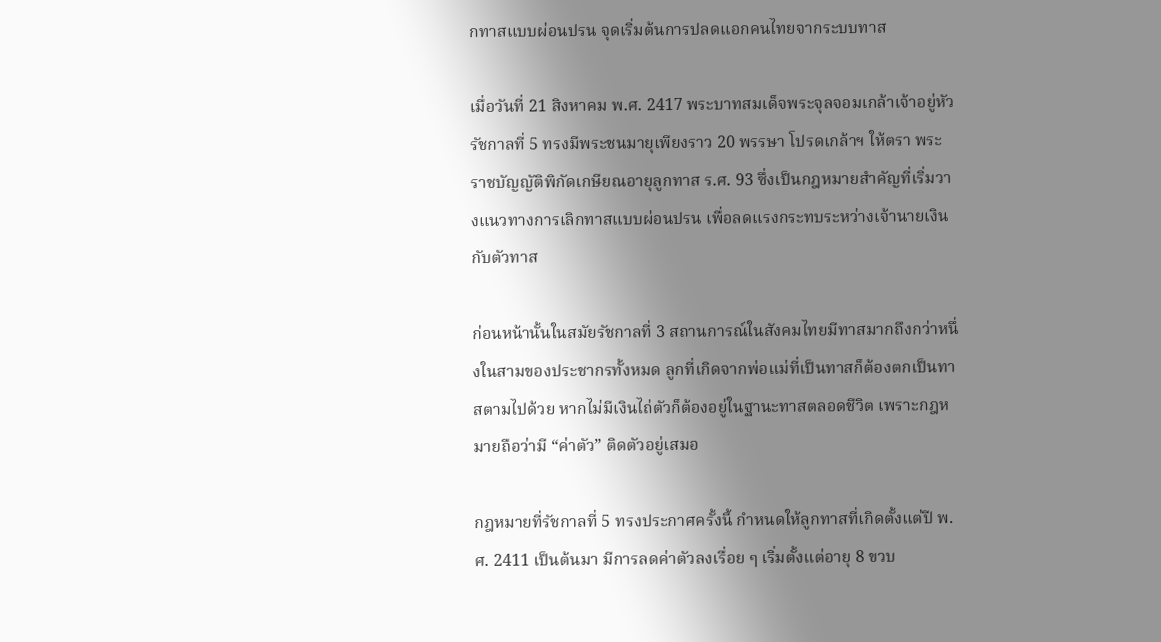กทาสแบบผ่อนปรน จุดเริ่มต้นการปลดแอกคนไทยจากระบบทาส

เมื่อวันที่ 21 สิงหาคม พ.ศ. 2417 พระบาทสมเด็จพระจุลจอมเกล้าเจ้าอยู่หัว รัชกาลที่ 5 ทรงมีพระชนมายุเพียงราว 20 พรรษา โปรดเกล้าฯ ให้ตรา พระราชบัญญัติพิกัดเกษียณอายุลูกทาส ร.ศ. 93 ซึ่งเป็นกฎหมายสำคัญที่เริ่มวางแนวทางการเลิกทาสแบบผ่อนปรน เพื่อลดแรงกระทบระหว่างเจ้านายเงินกับตัวทาส

ก่อนหน้านั้นในสมัยรัชกาลที่ 3 สถานการณ์ในสังคมไทยมีทาสมากถึงกว่าหนึ่งในสามของประชากรทั้งหมด ลูกที่เกิดจากพ่อแม่ที่เป็นทาสก็ต้องตกเป็นทาสตามไปด้วย หากไม่มีเงินไถ่ตัวก็ต้องอยู่ในฐานะทาสตลอดชีวิต เพราะกฎหมายถือว่ามี “ค่าตัว” ติดตัวอยู่เสมอ

กฎหมายที่รัชกาลที่ 5 ทรงประกาศครั้งนี้ กำหนดให้ลูกทาสที่เกิดตั้งแต่ปี พ.ศ. 2411 เป็นต้นมา มีการลดค่าตัวลงเรื่อย ๆ เริ่มตั้งแต่อายุ 8 ขวบ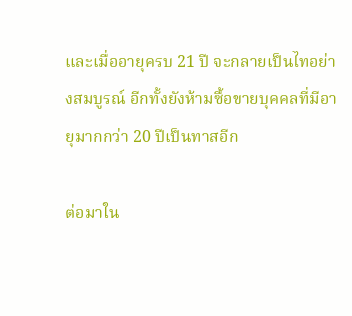และเมื่ออายุครบ 21 ปี จะกลายเป็นไทอย่างสมบูรณ์ อีกทั้งยังห้ามซื้อขายบุคคลที่มีอายุมากกว่า 20 ปีเป็นทาสอีก

ต่อมาใน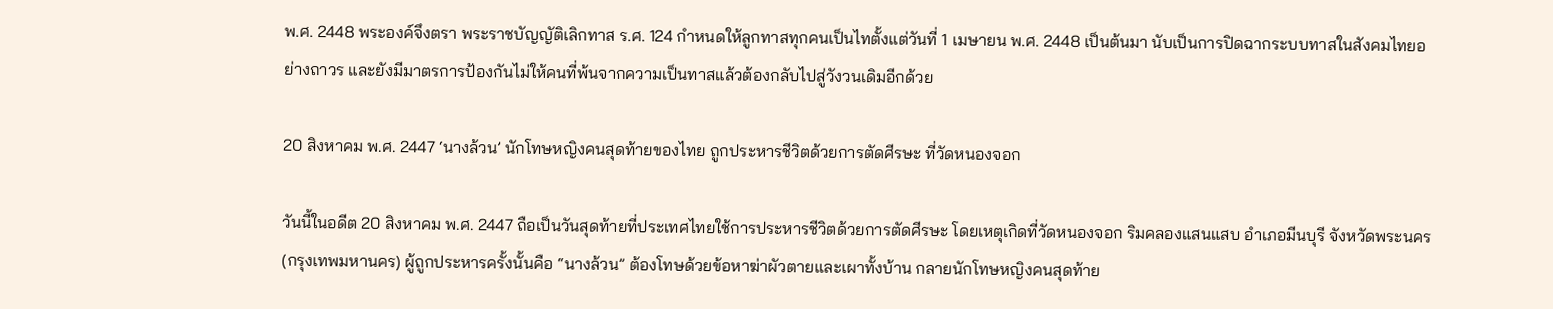พ.ศ. 2448 พระองค์จึงตรา พระราชบัญญัติเลิกทาส ร.ศ. 124 กำหนดให้ลูกทาสทุกคนเป็นไทตั้งแต่วันที่ 1 เมษายน พ.ศ. 2448 เป็นต้นมา นับเป็นการปิดฉากระบบทาสในสังคมไทยอย่างถาวร และยังมีมาตรการป้องกันไม่ให้คนที่พ้นจากความเป็นทาสแล้วต้องกลับไปสู่วังวนเดิมอีกด้วย

20 สิงหาคม พ.ศ. 2447 ‘นางล้วน’ นักโทษหญิงคนสุดท้ายของไทย ถูกประหารชีวิตด้วยการตัดศีรษะ ที่วัดหนองจอก

วันนี้ในอดีต 20 สิงหาคม พ.ศ. 2447 ถือเป็นวันสุดท้ายที่ประเทศไทยใช้การประหารชีวิตด้วยการตัดศีรษะ โดยเหตุเกิดที่วัดหนองจอก ริมคลองแสนแสบ อำเภอมีนบุรี จังหวัดพระนคร (กรุงเทพมหานคร) ผู้ถูกประหารครั้งนั้นคือ “นางล้วน” ต้องโทษด้วยข้อหาฆ่าผัวตายและเผาทั้งบ้าน กลายนักโทษหญิงคนสุดท้าย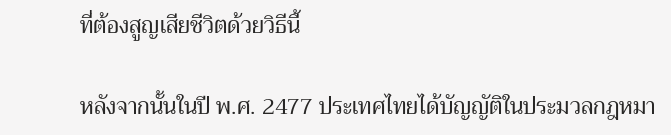ที่ต้องสูญเสียชีวิตด้วยวิธีนี้

หลังจากนั้นในปี พ.ศ. 2477 ประเทศไทยได้บัญญัติในประมวลกฎหมา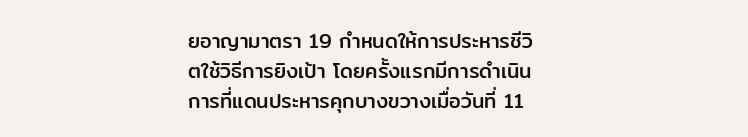ยอาญามาตรา 19 กำหนดให้การประหารชีวิตใช้วิธีการยิงเป้า โดยครั้งแรกมีการดำเนินการที่แดนประหารคุกบางขวางเมื่อวันที่ 11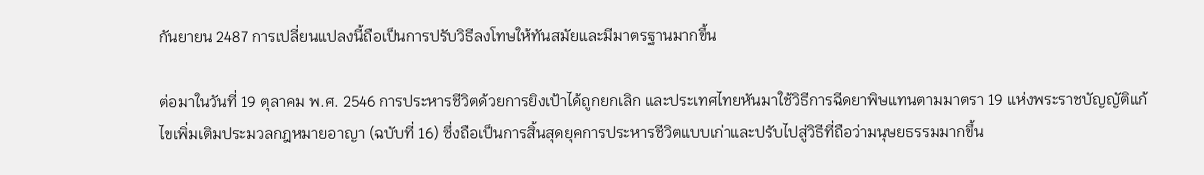กันยายน 2487 การเปลี่ยนแปลงนี้ถือเป็นการปรับวิธีลงโทษให้ทันสมัยและมีมาตรฐานมากขึ้น

ต่อมาในวันที่ 19 ตุลาคม พ.ศ. 2546 การประหารชีวิตด้วยการยิงเป้าได้ถูกยกเลิก และประเทศไทยหันมาใช้วิธีการฉีดยาพิษแทนตามมาตรา 19 แห่งพระราชบัญญัติแก้ไขเพิ่มเติมประมวลกฎหมายอาญา (ฉบับที่ 16) ซึ่งถือเป็นการสิ้นสุดยุคการประหารชีวิตแบบเก่าและปรับไปสู่วิธีที่ถือว่ามนุษยธรรมมากขึ้น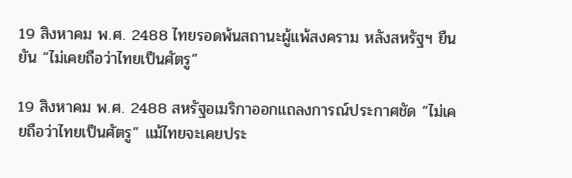19 สิงหาคม พ.ศ. 2488 ไทยรอดพ้นสถานะผู้แพ้สงคราม หลังสหรัฐฯ ยืนยัน “ไม่เคยถือว่าไทยเป็นศัตรู”

19 สิงหาคม พ.ศ. 2488 สหรัฐอเมริกาออกแถลงการณ์ประกาศชัด “ไม่เคยถือว่าไทยเป็นศัตรู” แม้ไทยจะเคยประ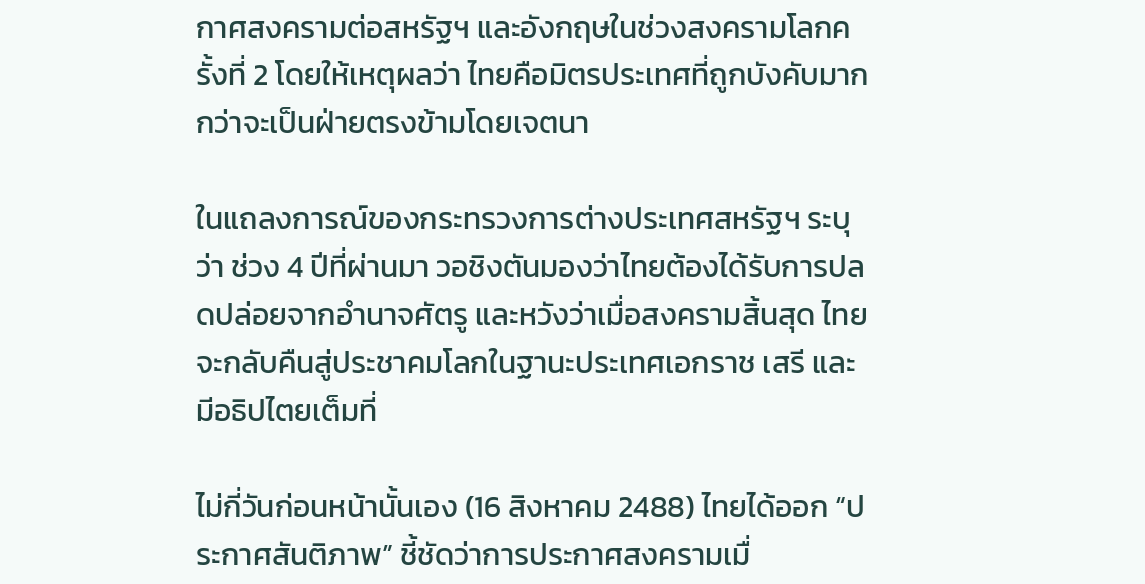กาศสงครามต่อสหรัฐฯ และอังกฤษในช่วงสงครามโลกครั้งที่ 2 โดยให้เหตุผลว่า ไทยคือมิตรประเทศที่ถูกบังคับมากกว่าจะเป็นฝ่ายตรงข้ามโดยเจตนา

ในแถลงการณ์ของกระทรวงการต่างประเทศสหรัฐฯ ระบุว่า ช่วง 4 ปีที่ผ่านมา วอชิงตันมองว่าไทยต้องได้รับการปลดปล่อยจากอำนาจศัตรู และหวังว่าเมื่อสงครามสิ้นสุด ไทยจะกลับคืนสู่ประชาคมโลกในฐานะประเทศเอกราช เสรี และมีอธิปไตยเต็มที่

ไม่กี่วันก่อนหน้านั้นเอง (16 สิงหาคม 2488) ไทยได้ออก “ประกาศสันติภาพ” ชี้ชัดว่าการประกาศสงครามเมื่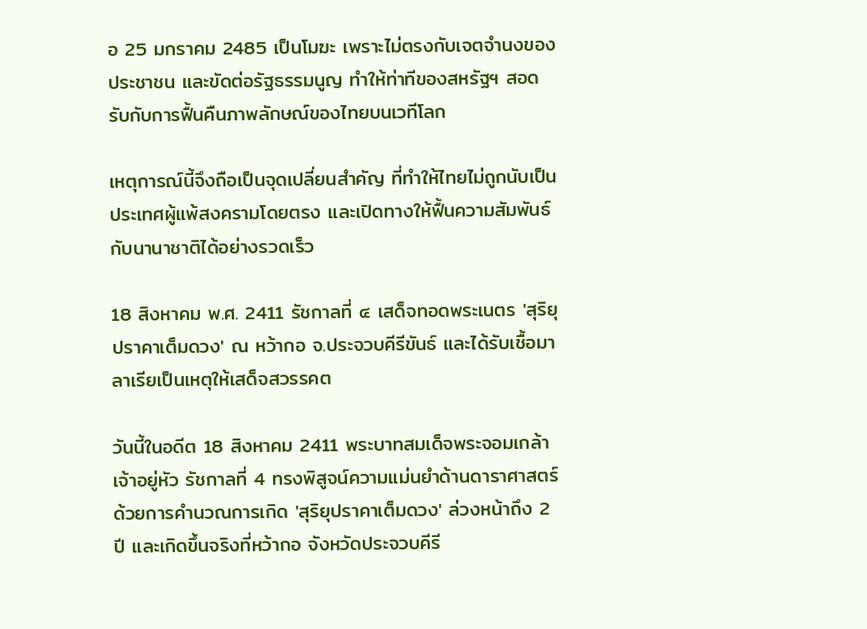อ 25 มกราคม 2485 เป็นโมฆะ เพราะไม่ตรงกับเจตจำนงของประชาชน และขัดต่อรัฐธรรมนูญ ทำให้ท่าทีของสหรัฐฯ สอดรับกับการฟื้นคืนภาพลักษณ์ของไทยบนเวทีโลก

เหตุการณ์นี้จึงถือเป็นจุดเปลี่ยนสำคัญ ที่ทำให้ไทยไม่ถูกนับเป็นประเทศผู้แพ้สงครามโดยตรง และเปิดทางให้ฟื้นความสัมพันธ์กับนานาชาติได้อย่างรวดเร็ว

18 สิงหาคม พ.ศ. 2411 รัชกาลที่ ๔ เสด็จทอดพระเนตร 'สุริยุปราคาเต็มดวง' ณ หว้ากอ จ.ประจวบคีรีขันธ์ และได้รับเชื้อมาลาเรียเป็นเหตุให้เสด็จสวรรคต

วันนี้ในอดีต 18 สิงหาคม 2411 พระบาทสมเด็จพระจอมเกล้าเจ้าอยู่หัว รัชกาลที่ 4 ทรงพิสูจน์ความแม่นยำด้านดาราศาสตร์ ด้วยการคำนวณการเกิด 'สุริยุปราคาเต็มดวง' ล่วงหน้าถึง 2 ปี และเกิดขึ้นจริงที่หว้ากอ จังหวัดประจวบคีรี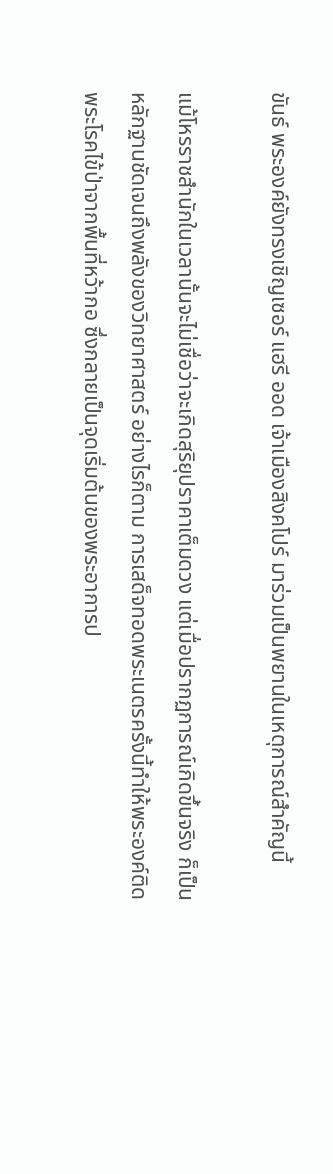ขันธ์ พระองค์ยังทรงเชิญเซอร์ แฮรี ออด เจ้าเมืองสิงคโปร์ มาร่วมเป็นพยานในเหตุการณ์สำคัญนี้

แม้โหรราชสำนักในเวลานั้นจะไม่เชื่อว่าจะเกิดสุริยุปราคาเต็มดวง แต่เมื่อปรากฏการณ์เกิดขึ้นจริง ก็เป็นหลักฐานชัดเจนถึงพลังของวิทยาศาสตร์ อย่างไรก็ตาม การเสด็จทอดพระเนตรครั้งนี้ทำให้พระองค์ติดพระโรคไข้ป่าจากพื้นที่หว้ากอ ซึ่งกลายเป็นจุดเริ่มต้นของพระอาการป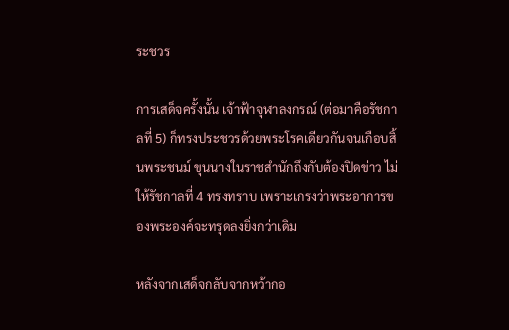ระชวร

การเสด็จครั้งนั้น เจ้าฟ้าจุฬาลงกรณ์ (ต่อมาคือรัชกาลที่ 5) ก็ทรงประชวรด้วยพระโรคเดียวกันจนเกือบสิ้นพระชนม์ ขุนนางในราชสำนักถึงกับต้องปิดข่าว ไม่ให้รัชกาลที่ 4 ทรงทราบ เพราะเกรงว่าพระอาการของพระองค์จะทรุดลงยิ่งกว่าเดิม

หลังจากเสด็จกลับจากหว้ากอ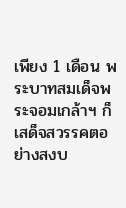เพียง 1 เดือน พระบาทสมเด็จพระจอมเกล้าฯ ก็เสด็จสวรรคตอย่างสงบ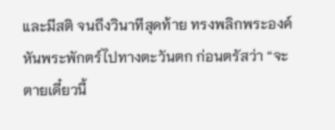และมีสติ จนถึงวินาทีสุดท้าย ทรงพลิกพระองค์หันพระพักตร์ไปทางตะวันตก ก่อนตรัสว่า “จะตายเดี๋ยวนี้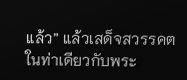แล้ว” แล้วเสด็จสวรรคตในท่าเดียวกับพระ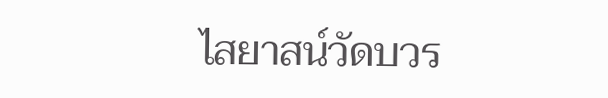ไสยาสน์วัดบวร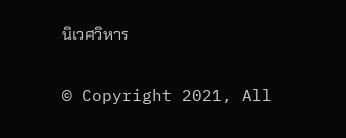นิเวศวิหาร


© Copyright 2021, All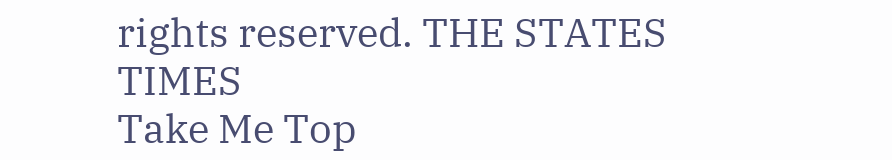rights reserved. THE STATES TIMES
Take Me Top